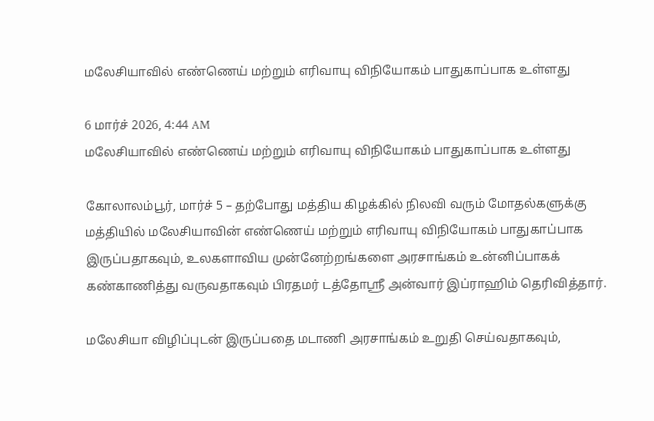மலேசியாவில் எண்ணெய் மற்றும் எரிவாயு விநியோகம் பாதுகாப்பாக உள்ளது

6 மார்ச் 2026, 4:44 AM
மலேசியாவில் எண்ணெய் மற்றும் எரிவாயு விநியோகம் பாதுகாப்பாக உள்ளது

கோலாலம்பூர், மார்ச் 5 – தற்போது மத்திய கிழக்கில் நிலவி வரும் மோதல்களுக்கு மத்தியில் மலேசியாவின் எண்ணெய் மற்றும் எரிவாயு விநியோகம் பாதுகாப்பாக இருப்பதாகவும், உலகளாவிய முன்னேற்றங்களை அரசாங்கம் உன்னிப்பாகக் கண்காணித்து வருவதாகவும் பிரதமர் டத்தோஸ்ரீ அன்வார் இப்ராஹிம் தெரிவித்தார்.

மலேசியா விழிப்புடன் இருப்பதை மடாணி அரசாங்கம் உறுதி செய்வதாகவும்,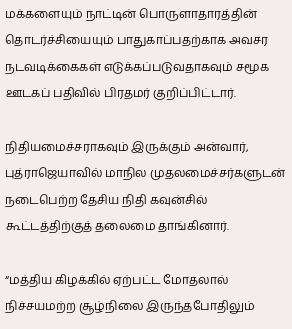மக்களையும் நாட்டின் பொருளாதாரத்தின் தொடர்ச்சியையும் பாதுகாப்பதற்காக அவசர நடவடிக்கைகள் எடுக்கப்படுவதாகவும் சமூக ஊடகப் பதிவில் பிரதமர் குறிப்பிட்டார்.

நிதியமைச்சராகவும் இருக்கும் அன்வார், புத்ராஜெயாவில் மாநில முதலமைச்சர்களுடன் நடைபெற்ற தேசிய நிதி கவுன்சில் கூட்டத்திற்குத் தலைமை தாங்கினார்.

“மத்திய கிழக்கில் ஏற்பட்ட மோதலால் நிச்சயமற்ற சூழ்நிலை இருந்தபோதிலும்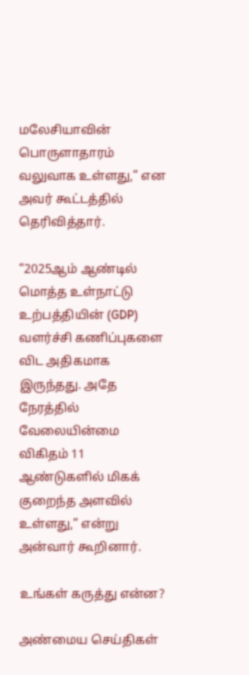மலேசியாவின் பொருளாதாரம் வலுவாக உள்ளது,” என அவர் கூட்டத்தில் தெரிவித்தார்.

“2025ஆம் ஆண்டில் மொத்த உள்நாட்டு உற்பத்தியின் (GDP) வளர்ச்சி கணிப்புகளை விட அதிகமாக இருந்தது. அதே நேரத்தில் வேலையின்மை விகிதம் 11 ஆண்டுகளில் மிகக் குறைந்த அளவில் உள்ளது,” என்று அன்வார் கூறினார்.

உங்கள் கருத்து என்ன?

அண்மைய செய்திகள்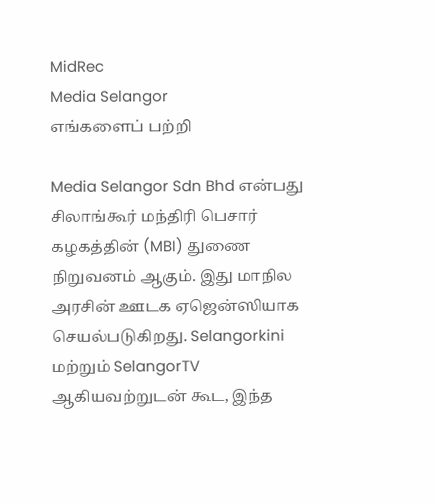MidRec
Media Selangor
எங்களைப் பற்றி

Media Selangor Sdn Bhd என்பது சிலாங்கூர் மந்திரி பெசார் கழகத்தின் (MBI) துணை நிறுவனம் ஆகும். இது மாநில அரசின் ஊடக ஏஜென்ஸியாக செயல்படுகிறது. Selangorkini மற்றும் SelangorTV ஆகியவற்றுடன் கூட, இந்த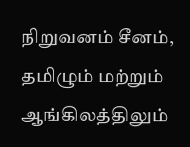நிறுவனம் சீனம், தமிழும் மற்றும் ஆங்கிலத்திலும்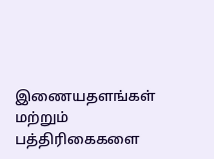இணையதளங்கள் மற்றும் பத்திரிகைகளை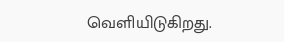வெளியிடுகிறது.